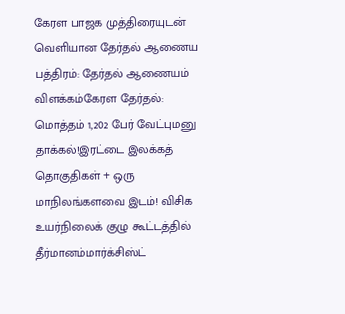கேரள பாஜக முத்திரையுடன் வெளியான தேர்தல் ஆணைய பத்திரம்: தேர்தல் ஆணையம் விளக்கம்கேரள தேர்தல்: மொத்தம் 1,202 பேர் வேட்புமனு தாக்கல்!இரட்டை இலக்கத் தொகுதிகள் + ஒரு மாநிலங்களவை இடம்! விசிக உயர்நிலைக் குழு கூட்டத்தில் தீர்மானம்மார்க்சிஸ்ட்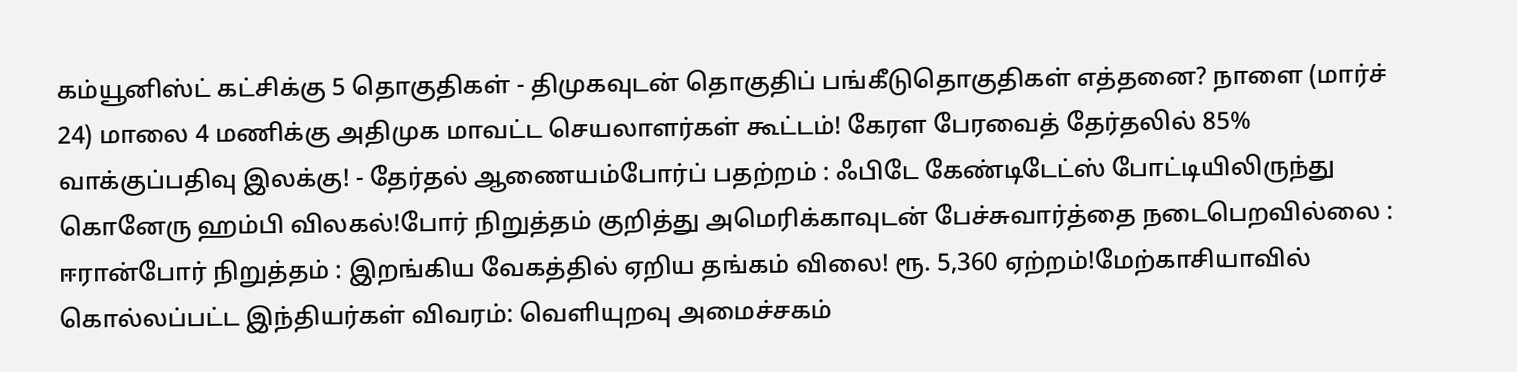கம்யூனிஸ்ட் கட்சிக்கு 5 தொகுதிகள் - திமுகவுடன் தொகுதிப் பங்கீடுதொகுதிகள் எத்தனை? நாளை (மார்ச் 24) மாலை 4 மணிக்கு அதிமுக மாவட்ட செயலாளர்கள் கூட்டம்! கேரள பேரவைத் தேர்தலில் 85% வாக்குப்பதிவு இலக்கு! - தேர்தல் ஆணையம்போர்ப் பதற்றம் : ஃபிடே கேண்டிடேட்ஸ் போட்டியிலிருந்து கொனேரு ஹம்பி விலகல்!போர் நிறுத்தம் குறித்து அமெரிக்காவுடன் பேச்சுவார்த்தை நடைபெறவில்லை : ஈரான்போர் நிறுத்தம் : இறங்கிய வேகத்தில் ஏறிய தங்கம் விலை! ரூ. 5,360 ஏற்றம்!மேற்காசியாவில் கொல்லப்பட்ட இந்தியர்கள் விவரம்: வெளியுறவு அமைச்சகம்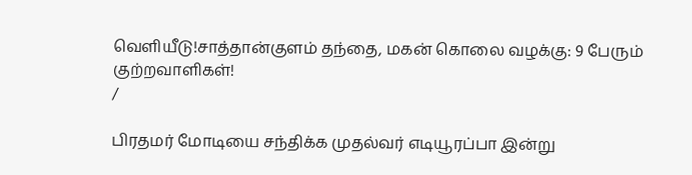வெளியீடு!சாத்தான்குளம் தந்தை, மகன் கொலை வழக்கு: 9 பேரும் குற்றவாளிகள்!
/

பிரதமர் மோடியை சந்திக்க முதல்வர் எடியூரப்பா இன்று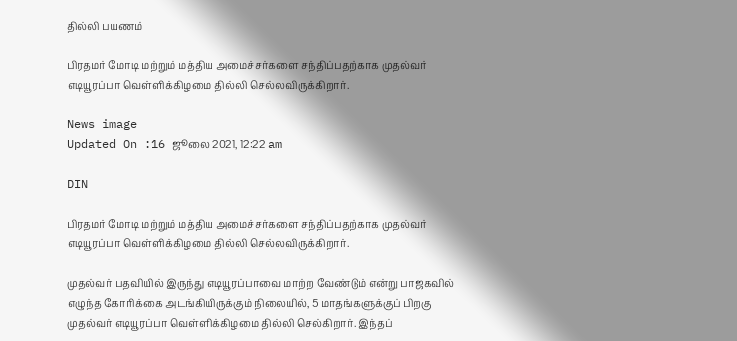தில்லி பயணம்

பிரதமர் மோடி மற்றும் மத்திய அமைச்சர்களை சந்திப்பதற்காக முதல்வர் எடியூரப்பா வெள்ளிக்கிழமை தில்லி செல்லவிருக்கிறார்.

News image
Updated On :16 ஜூலை 2021, 12:22 am

DIN

பிரதமர் மோடி மற்றும் மத்திய அமைச்சர்களை சந்திப்பதற்காக முதல்வர் எடியூரப்பா வெள்ளிக்கிழமை தில்லி செல்லவிருக்கிறார்.

முதல்வர் பதவியில் இருந்து எடியூரப்பாவை மாற்ற வேண்டும் என்று பாஜகவில் எழுந்த கோரிக்கை அடங்கியிருக்கும் நிலையில், 5 மாதங்களுக்குப் பிறகு முதல்வர் எடியூரப்பா வெள்ளிக்கிழமை தில்லி செல்கிறார். இந்தப்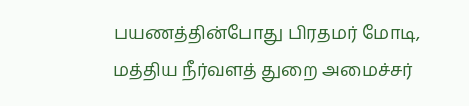பயணத்தின்போது பிரதமர் மோடி, மத்திய நீர்வளத் துறை அமைச்சர்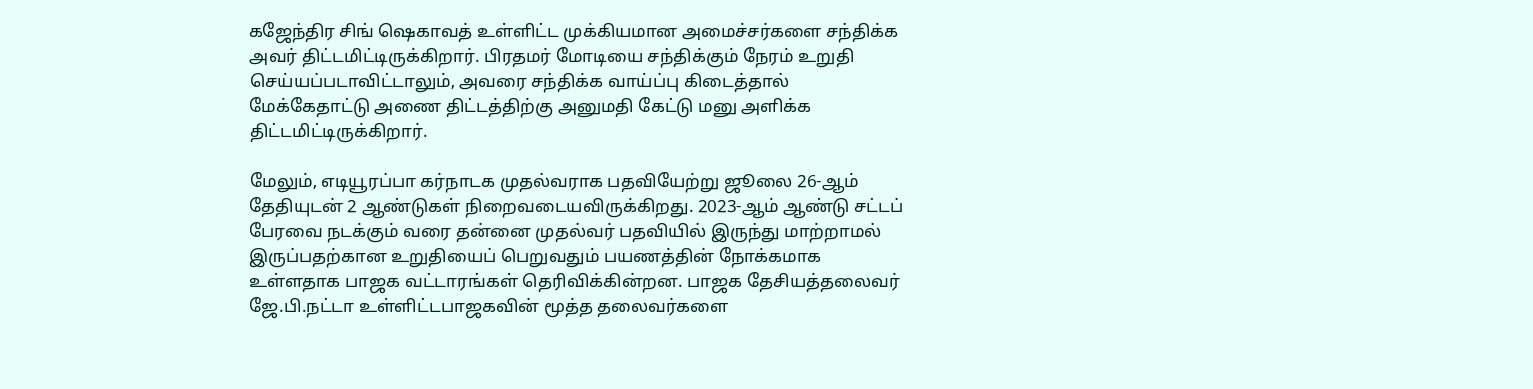கஜேந்திர சிங் ஷெகாவத் உள்ளிட்ட முக்கியமான அமைச்சர்களை சந்திக்க அவர் திட்டமிட்டிருக்கிறார். பிரதமர் மோடியை சந்திக்கும் நேரம் உறுதி செய்யப்படாவிட்டாலும், அவரை சந்திக்க வாய்ப்பு கிடைத்தால் மேக்கேதாட்டு அணை திட்டத்திற்கு அனுமதி கேட்டு மனு அளிக்க திட்டமிட்டிருக்கிறார்.

மேலும், எடியூரப்பா கர்நாடக முதல்வராக பதவியேற்று ஜூலை 26-ஆம் தேதியுடன் 2 ஆண்டுகள் நிறைவடையவிருக்கிறது. 2023-ஆம் ஆண்டு சட்டப் பேரவை நடக்கும் வரை தன்னை முதல்வர் பதவியில் இருந்து மாற்றாமல் இருப்பதற்கான உறுதியைப் பெறுவதும் பயணத்தின் நோக்கமாக உள்ளதாக பாஜக வட்டாரங்கள் தெரிவிக்கின்றன. பாஜக தேசியத்தலைவர் ஜே.பி.நட்டா உள்ளிட்டபாஜகவின் மூத்த தலைவர்களை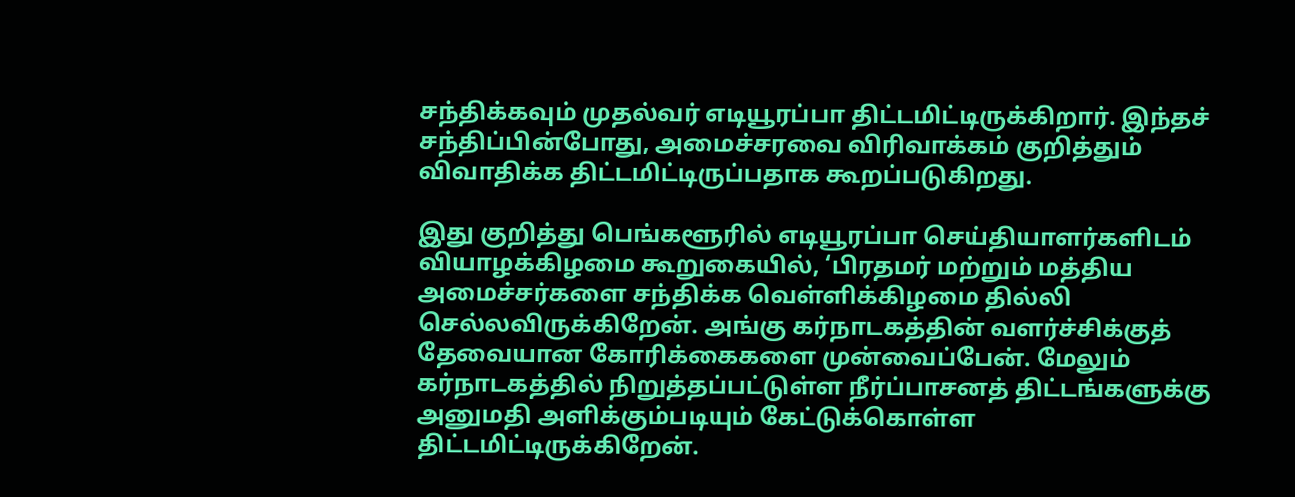சந்திக்கவும் முதல்வர் எடியூரப்பா திட்டமிட்டிருக்கிறார். இந்தச் சந்திப்பின்போது, அமைச்சரவை விரிவாக்கம் குறித்தும் விவாதிக்க திட்டமிட்டிருப்பதாக கூறப்படுகிறது.

இது குறித்து பெங்களூரில் எடியூரப்பா செய்தியாளர்களிடம் வியாழக்கிழமை கூறுகையில், ‘பிரதமர் மற்றும் மத்திய அமைச்சர்களை சந்திக்க வெள்ளிக்கிழமை தில்லி செல்லவிருக்கிறேன். அங்கு கர்நாடகத்தின் வளர்ச்சிக்குத் தேவையான கோரிக்கைகளை முன்வைப்பேன். மேலும் கர்நாடகத்தில் நிறுத்தப்பட்டுள்ள நீர்ப்பாசனத் திட்டங்களுக்கு அனுமதி அளிக்கும்படியும் கேட்டுக்கொள்ள திட்டமிட்டிருக்கிறேன்.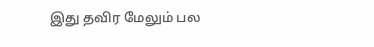இது தவிர மேலும் பல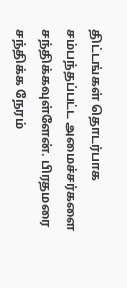திட்டங்கள் தொடர்பாக சம்பந்தப்பட்ட அமைச்சர்களை சந்திக்கவுள்ளேன். பிரதமரை சந்திக்க நேரம்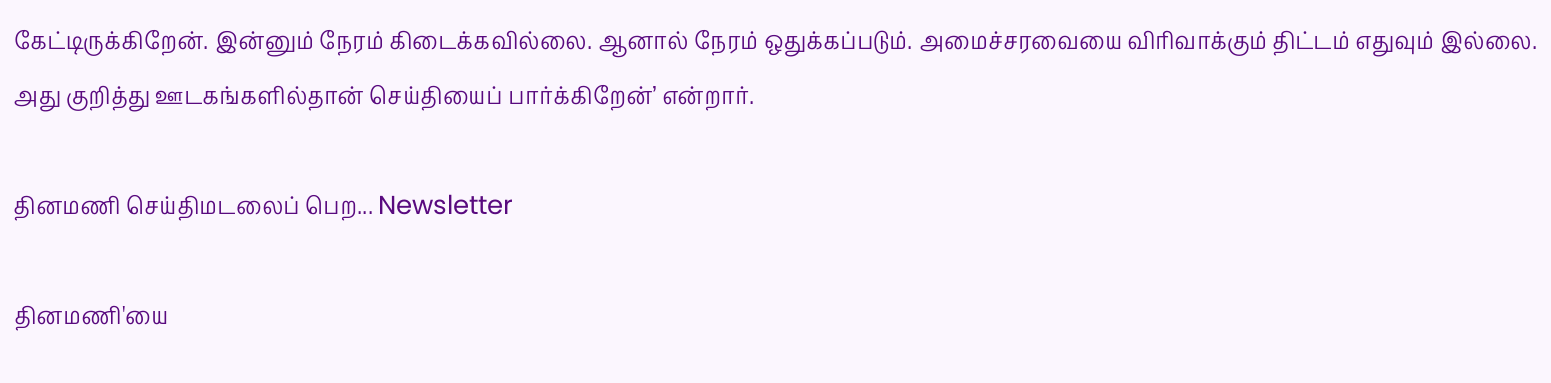கேட்டிருக்கிறேன். இன்னும் நேரம் கிடைக்கவில்லை. ஆனால் நேரம் ஒதுக்கப்படும். அமைச்சரவையை விரிவாக்கும் திட்டம் எதுவும் இல்லை. அது குறித்து ஊடகங்களில்தான் செய்தியைப் பார்க்கிறேன்’ என்றார்.

தினமணி செய்திமடலைப் பெற... Newsletter

தினமணி'யை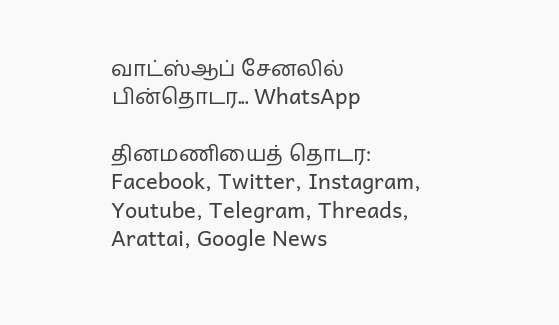வாட்ஸ்ஆப் சேனலில் பின்தொடர... WhatsApp

தினமணியைத் தொடர: Facebook, Twitter, Instagram, Youtube, Telegram, Threads, Arattai, Google News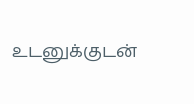உடனுக்குடன்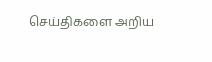செய்திகளை அறிய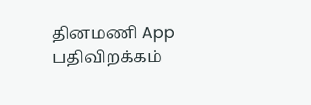தினமணி App பதிவிறக்கம்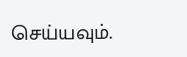செய்யவும்.